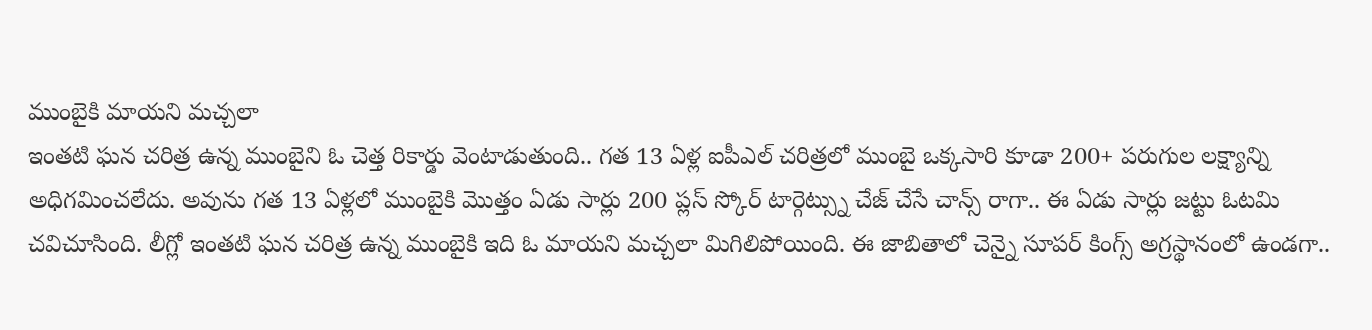ముంబైకి మాయని మచ్చలా
ఇంతటి ఘన చరిత్ర ఉన్న ముంబైని ఓ చెత్త రికార్డు వెంటాడుతుంది.. గత 13 ఏళ్ల ఐపీఎల్ చరిత్రలో ముంబై ఒక్కసారి కూడా 200+ పరుగుల లక్ష్యాన్ని అధిగమించలేదు. అవును గత 13 ఏళ్లలో ముంబైకి మొత్తం ఏడు సార్లు 200 ప్లస్ స్కోర్ టార్గెట్స్ను చేజ్ చేసే చాన్స్ రాగా.. ఈ ఏడు సార్లు జట్టు ఓటమి చవిచూసింది. లీగ్లో ఇంతటి ఘన చరిత్ర ఉన్న ముంబైకి ఇది ఓ మాయని మచ్చలా మిగిలిపోయింది. ఈ జాబితాలో చెన్నై సూపర్ కింగ్స్ అగ్రస్థానంలో ఉండగా..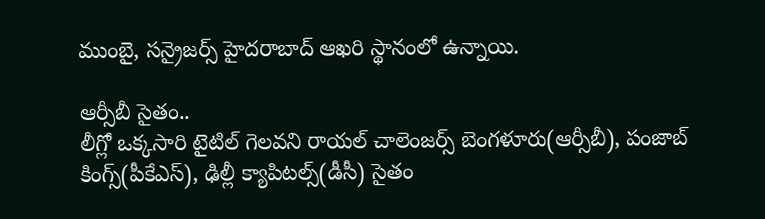ముంబై, సన్రైజర్స్ హైదరాబాద్ ఆఖరి స్థానంలో ఉన్నాయి.

ఆర్సీబీ సైతం..
లీగ్లో ఒక్కసారి టైటిల్ గెలవని రాయల్ చాలెంజర్స్ బెంగళూరు(ఆర్సీబీ), పంజాబ్ కింగ్స్(పీకేఎస్), ఢిల్లీ క్యాపిటల్స్(డీసీ) సైతం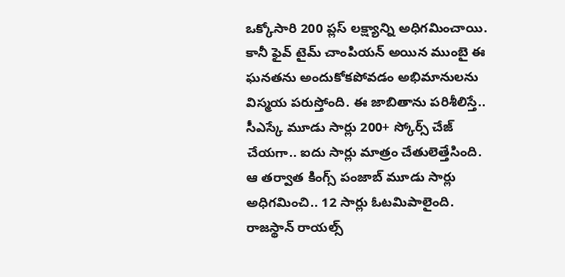ఒక్కోసారి 200 ప్లస్ లక్ష్యాన్ని అధిగమించాయి. కానీ ఫైవ్ టైమ్ చాంపియన్ అయిన ముంబై ఈ ఘనతను అందుకోకపోవడం అభిమానులను విస్మయ పరుస్తోంది. ఈ జాబితాను పరిశీలిస్తే.. సీఎస్కే మూడు సార్లు 200+ స్కోర్స్ చేజ్ చేయగా.. ఐదు సార్లు మాత్రం చేతులెత్తేసింది. ఆ తర్వాత కింగ్స్ పంజాబ్ మూడు సార్లు అధిగమించి.. 12 సార్లు ఓటమిపాలైంది. రాజస్థాన్ రాయల్స్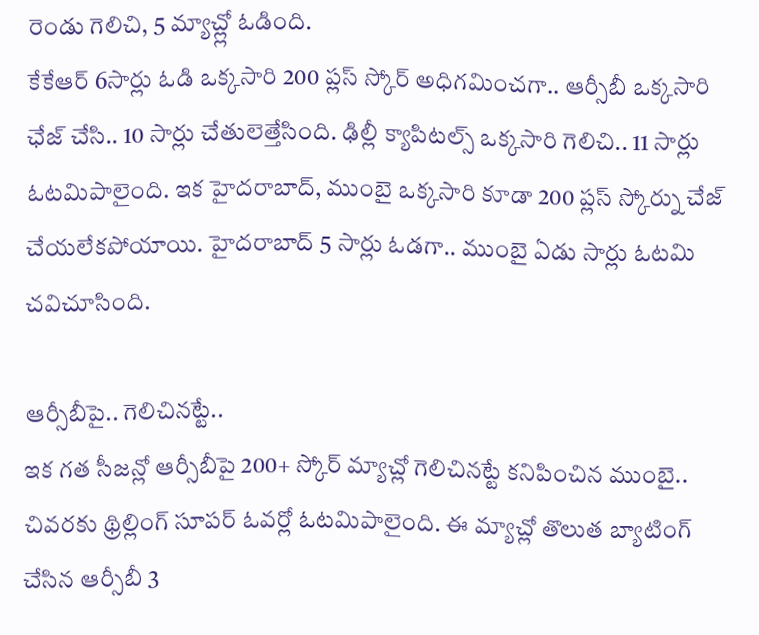రెండు గెలిచి, 5 మ్యాచ్ల్లో ఓడింది.
కేకేఆర్ 6సార్లు ఓడి ఒక్కసారి 200 ప్లస్ స్కోర్ అధిగమించగా.. ఆర్సీబీ ఒక్కసారి ఛేజ్ చేసి.. 10 సార్లు చేతులెత్తేసింది. ఢిల్లీ క్యాపిటల్స్ ఒక్కసారి గెలిచి.. 11 సార్లు ఓటమిపాలైంది. ఇక హైదరాబాద్, ముంబై ఒక్కసారి కూడా 200 ప్లస్ స్కోర్ను చేజ్ చేయలేకపోయాయి. హైదరాబాద్ 5 సార్లు ఓడగా.. ముంబై ఏడు సార్లు ఓటమి చవిచూసింది.

ఆర్సీబీపై.. గెలిచినట్టే..
ఇక గత సీజన్లో ఆర్సీబీపై 200+ స్కోర్ మ్యాచ్లో గెలిచినట్టే కనిపించిన ముంబై.. చివరకు థ్రిల్లింగ్ సూపర్ ఓవర్లో ఓటమిపాలైంది. ఈ మ్యాచ్లో తొలుత బ్యాటింగ్ చేసిన ఆర్సీబీ 3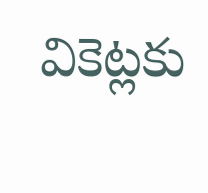వికెట్లకు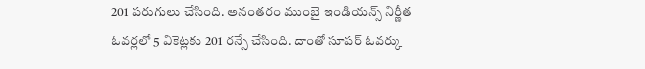201 పరుగులు చేసింది. అనంతరం ముంబై ఇండియన్స్ నిర్ణీత ఓవర్లలో 5 వికెట్లకు 201 రన్సే చేసింది. దాంతో సూపర్ ఓవర్కు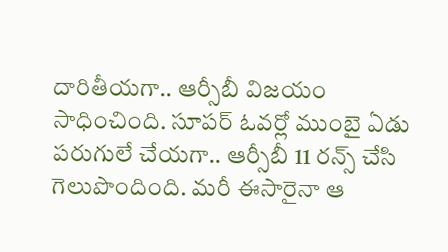దారితీయగా.. ఆర్సీబీ విజయం సాధించింది. సూపర్ ఓవర్లో ముంబై ఏడు పరుగులే చేయగా.. ఆర్సీబీ 11 రన్స్ చేసి గెలుపొందింది. మరీ ఈసారైనా ఆ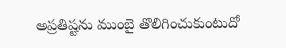అప్రతిష్టను ముంబై తొలిగించుకుంటుదో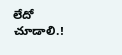లేదో చూడాలి.!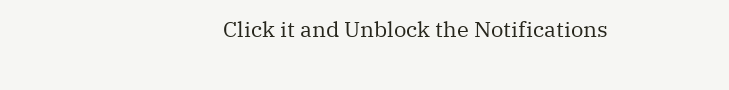Click it and Unblock the Notifications